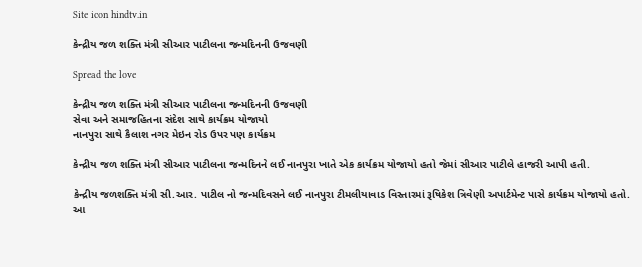Site icon hindtv.in

કેન્દ્રીય જળ શક્તિ મંત્રી સીઆર પાટીલના જન્મદિનની ઉજવણી

Spread the love

કેન્દ્રીય જળ શક્તિ મંત્રી સીઆર પાટીલના જન્મદિનની ઉજવણી
સેવા અને સમાજહિતના સંદેશ સાથે કાર્યક્રમ યોજાયો
નાનપુરા સાથે કૈલાશ નગર મેઇન રોડ ઉપર પણ કાર્યક્રમ

કેન્દ્રીય જળ શક્તિ મંત્રી સીઆર પાટીલના જન્મદિનને લઈ નાનપુરા ખાતે એક કાર્યક્રમ યોજાયો હતો જેમાં સીઆર પાટીલે હાજરી આપી હતી.

કેન્દ્રીય જળશક્તિ મંત્રી સી.આર. પાટીલ નો જન્મદિવસને લઈ નાનપુરા ટીમલીયાવાડ વિસ્તારમાં રૂષિકેશ ત્રિવેણી અપાર્ટમેન્ટ પાસે કાર્યક્રમ યોજાયો હતો. આ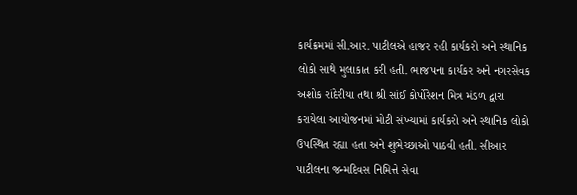કાર્યક્રમમાં સી.આર. પાટીલએ હાજર રહી કાર્યકરો અને સ્થાનિક લોકો સાથે મુલાકાત કરી હતી. ભાજપના કાર્યકર અને નગરસેવક અશોક રાંદેરીયા તથા શ્રી સાંઈ કોર્પોરેશન મિત્ર મંડળ દ્વારા કરાયેલા આયોજનમાં મોટી સંખ્યામાં કાર્યકરો અને સ્થાનિક લોકો ઉપસ્થિત રહ્યા હતા અને શુભેચ્છાઓ પાઠવી હતી. સીઆર પાટીલના જન્મદિવસ નિમિત્તે સેવા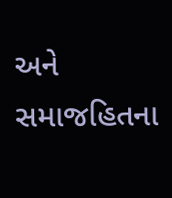અને સમાજહિતના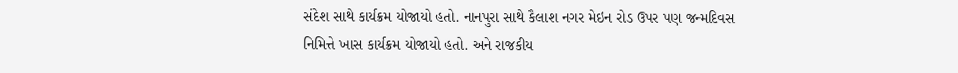સંદેશ સાથે કાર્યક્રમ યોજાયો હતો. નાનપુરા સાથે કૈલાશ નગર મેઇન રોડ ઉપર પણ જન્મદિવસ નિમિત્તે ખાસ કાર્યક્રમ યોજાયો હતો. અને રાજકીય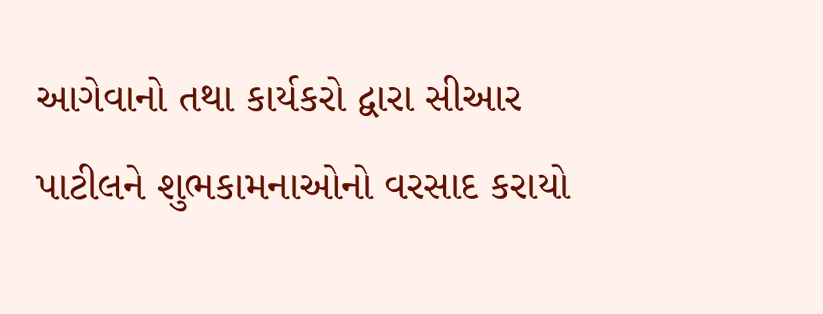આગેવાનો તથા કાર્યકરો દ્વારા સીઆર પાટીલને શુભકામનાઓનો વરસાદ કરાયો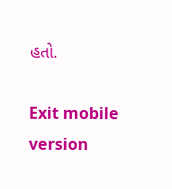હતો.

Exit mobile version